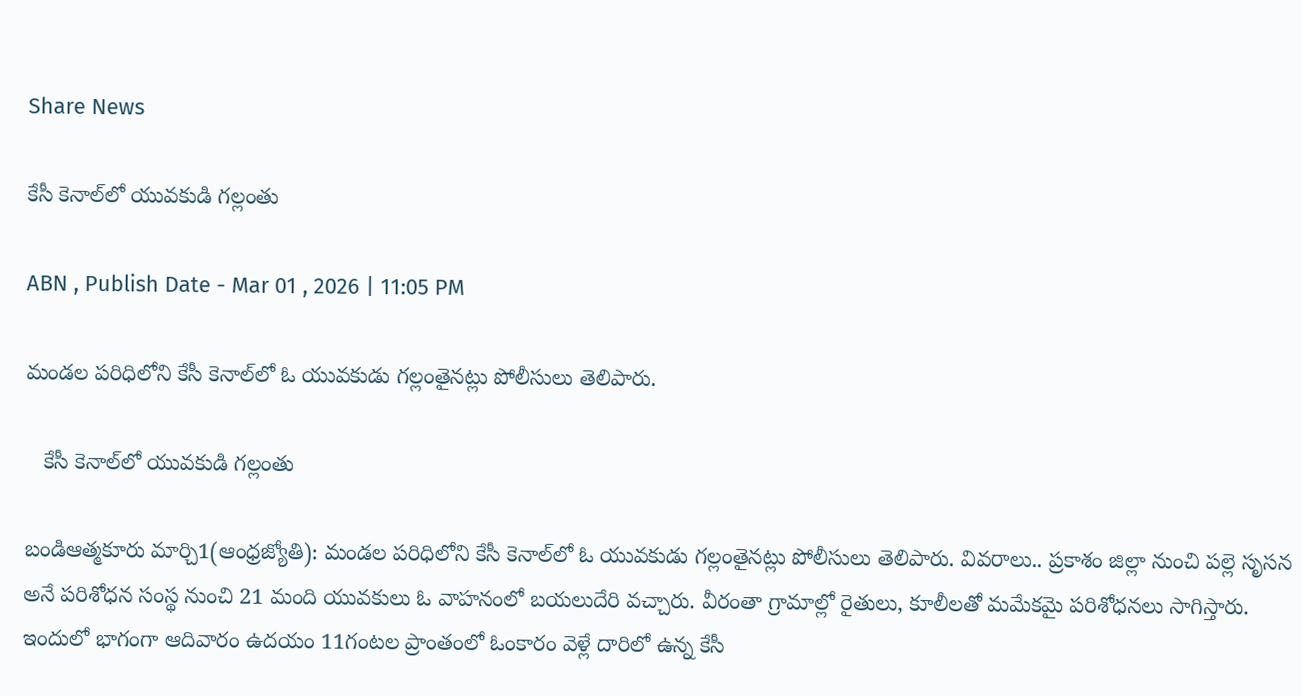Share News

కేసీ కెనాల్‌లో యువకుడి గల్లంతు

ABN , Publish Date - Mar 01 , 2026 | 11:05 PM

మండల పరిధిలోని కేసీ కెనాల్‌లో ఓ యువకుడు గల్లంతైనట్లు పోలీసులు తెలిపారు.

   కేసీ కెనాల్‌లో యువకుడి గల్లంతు

బండిఆత్మకూరు మార్చి1(ఆంధ్రజ్యోతి): మండల పరిధిలోని కేసీ కెనాల్‌లో ఓ యువకుడు గల్లంతైనట్లు పోలీసులు తెలిపారు. వివరాలు.. ప్రకాశం జిల్లా నుంచి పల్లె సృసన అనే పరిశోధన సంస్థ నుంచి 21 మంది యువకులు ఓ వాహనంలో బయలుదేరి వచ్చారు. వీరంతా గ్రామాల్లో రైతులు, కూలీలతో మమేకమై పరిశోధనలు సాగిస్తారు. ఇందులో భాగంగా ఆదివారం ఉదయం 11గంటల ప్రాంతంలో ఓంకారం వెళ్లే దారిలో ఉన్న కేసీ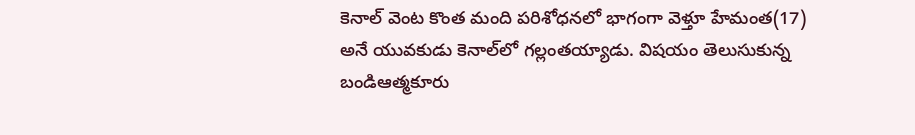కెనాల్‌ వెంట కొంత మంది పరిశోధనలో భాగంగా వెళ్తూ హేమంత(17) అనే యువకుడు కెనాల్‌లో గల్లంతయ్యాడు. విషయం తెలుసుకున్న బండిఆత్మకూరు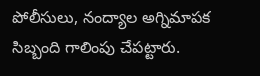పోలీసులు, నంద్యాల అగ్నిమాపక సిబ్బంది గాలింపు చేపట్టారు.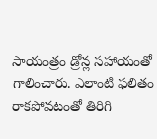సాయంత్రం డ్రోన్ల సహాయంతో గాలించారు. ఎలాంటి ఫలితం రాకపోవటంతో తిరిగి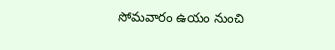సోమవారం ఉయం నుంచి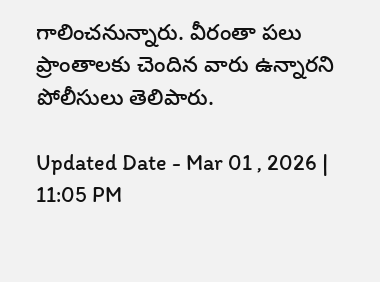గాలించనున్నారు. వీరంతా పలు ప్రాంతాలకు చెందిన వారు ఉన్నారని పోలీసులు తెలిపారు.

Updated Date - Mar 01 , 2026 | 11:05 PM